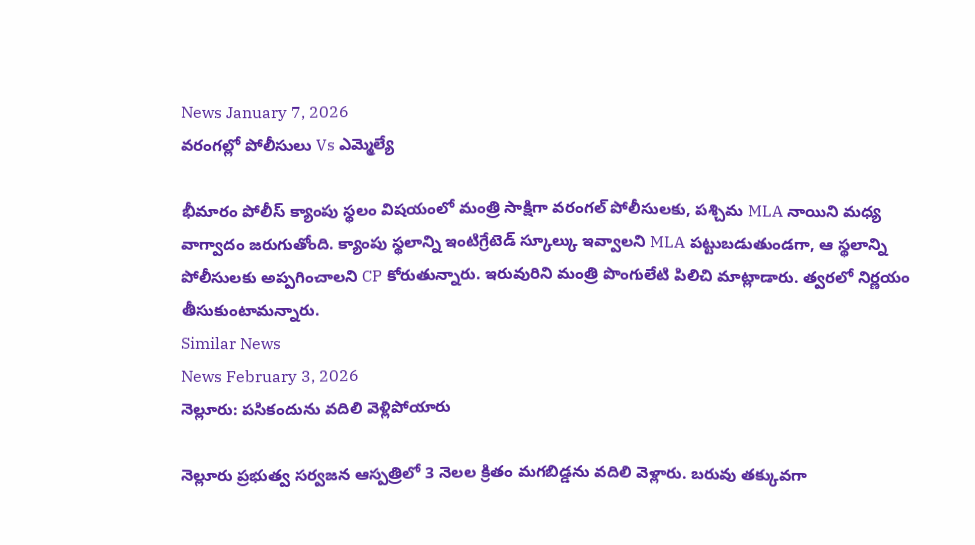News January 7, 2026
వరంగల్లో పోలీసులు Vs ఎమ్మెల్యే

భీమారం పోలీస్ క్యాంపు స్థలం విషయంలో మంత్రి సాక్షిగా వరంగల్ పోలీసులకు, పశ్చిమ MLA నాయిని మధ్య వాగ్వాదం జరుగుతోంది. క్యాంపు స్థలాన్ని ఇంటిగ్రేటెడ్ స్కూల్కు ఇవ్వాలని MLA పట్టుబడుతుండగా, ఆ స్థలాన్ని పోలీసులకు అప్పగించాలని CP కోరుతున్నారు. ఇరువురిని మంత్రి పొంగులేటి పిలిచి మాట్లాడారు. త్వరలో నిర్ణయం తీసుకుంటామన్నారు.
Similar News
News February 3, 2026
నెల్లూరు: పసికందును వదిలి వెళ్లిపోయారు

నెల్లూరు ప్రభుత్వ సర్వజన ఆస్పత్రిలో 3 నెలల క్రితం మగబిడ్డను వదిలి వెళ్లారు. బరువు తక్కువగా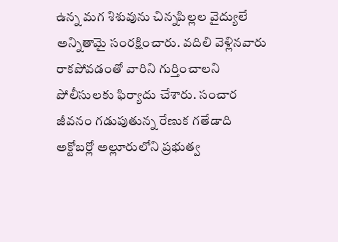ఉన్న మగ శిశువును చిన్నపిల్లల వైద్యులే అన్నితామై సంరక్షించారు. వదిలి వెళ్లినవారు రాకపోవడంతో వారిని గుర్తించాలని పోలీసులకు ఫిర్యాదు చేశారు. సంచార జీవనం గడుపుతున్న రేణుక గతేడాది అక్టోబర్లో అల్లూరులోని ప్రభుత్వ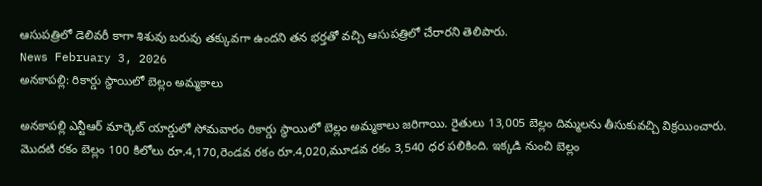ఆసుపత్రిలో డెలివరీ కాగా శిశువు బరువు తక్కువగా ఉందని తన భర్తతో వచ్చి ఆసుపత్రిలో చేరారని తెలిపారు.
News February 3, 2026
అనకాపల్లి: రికార్డు స్థాయిలో బెల్లం అమ్మకాలు

అనకాపల్లి ఎన్టీఆర్ మార్కెట్ యార్డులో సోమవారం రికార్డు స్థాయిలో బెల్లం అమ్మకాలు జరిగాయి. రైతులు 13,005 బెల్లం దిమ్మలను తీసుకువచ్చి విక్రయించారు. మొదటి రకం బెల్లం 100 కిలోలు రూ.4,170,రెండవ రకం రూ.4,020,మూడవ రకం 3,540 ధర పలికింది. ఇక్కడి నుంచి బెల్లం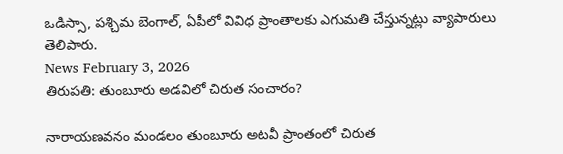ఒడిస్సా, పశ్చిమ బెంగాల్, ఏపీలో వివిధ ప్రాంతాలకు ఎగుమతి చేస్తున్నట్లు వ్యాపారులు తెలిపారు.
News February 3, 2026
తిరుపతి: తుంబూరు అడవిలో చిరుత సంచారం?

నారాయణవనం మండలం తుంబూరు అటవీ ప్రాంతంలో చిరుత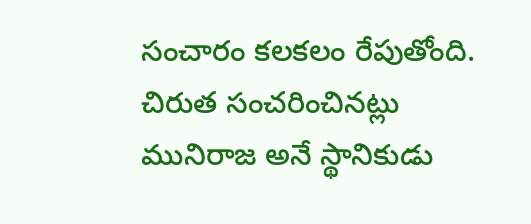సంచారం కలకలం రేపుతోంది. చిరుత సంచరించినట్లు మునిరాజ అనే స్థానికుడు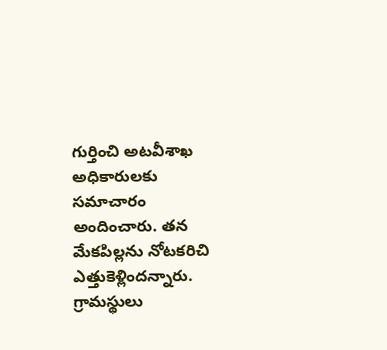గుర్తించి అటవీశాఖ అధికారులకు సమాచారం అందించారు. తన మేకపిల్లను నోటకరిచి ఎత్తుకెళ్లిందన్నారు. గ్రామస్థులు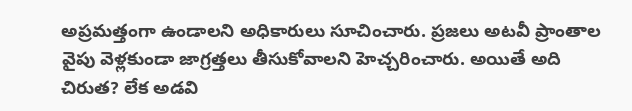అప్రమత్తంగా ఉండాలని అధికారులు సూచించారు. ప్రజలు అటవీ ప్రాంతాల వైపు వెళ్లకుండా జాగ్రత్తలు తీసుకోవాలని హెచ్చరించారు. అయితే అది చిరుత? లేక అడవి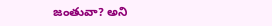జంతువా? అని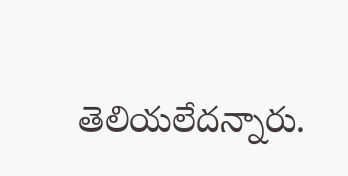తెలియలేదన్నారు.